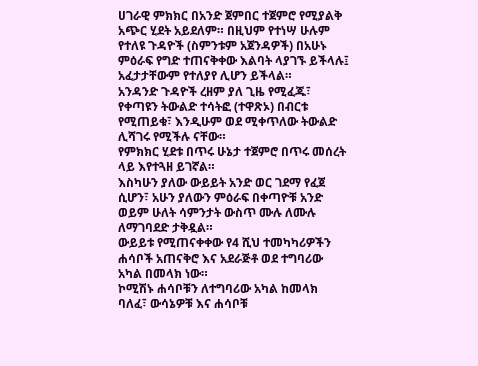ሀገራዊ ምክክር በአንድ ጀምበር ተጀምሮ የሚያልቅ አጭር ሂደት አይደለም። በዚህም የተነሣ ሁሉም የተለዩ ጉዳዮች (ስምንቱም አጀንዳዎች) በአሁኑ ምዕራፍ የግድ ተጠናቅቀው እልባት ላያገኙ ይችላሉ፤ አፈታታቸውም የተለያየ ሊሆን ይችላል።
አንዳንድ ጉዳዮች ረዘም ያለ ጊዜ የሚፈጁ፣ የቀጣዩን ትውልድ ተሳትፎ (ተዋጽኦ) በብርቱ የሚጠይቁ፣ እንዲሁም ወደ ሚቀጥለው ትውልድ ሊሻገሩ የሚችሉ ናቸው።
የምክክር ሂደቱ በጥሩ ሁኔታ ተጀምሮ በጥሩ መሰረት ላይ እየተጓዘ ይገኛል።
እስካሁን ያለው ውይይት አንድ ወር ገደማ የፈጀ ሲሆን፣ አሁን ያለውን ምዕራፍ በቀጣዮቹ አንድ ወይም ሁለት ሳምንታት ውስጥ ሙሉ ለሙሉ ለማገባደድ ታቅዷል።
ውይይቱ የሚጠናቀቀው የ4 ሺህ ተመካካሪዎችን ሐሳቦች አጠናቅሮ እና አደራጅቶ ወደ ተግባሪው አካል በመላክ ነው።
ኮሚሽኑ ሐሳቦቹን ለተግባሪው አካል ከመላክ ባለፈ፣ ውሳኔዎቹ እና ሐሳቦቹ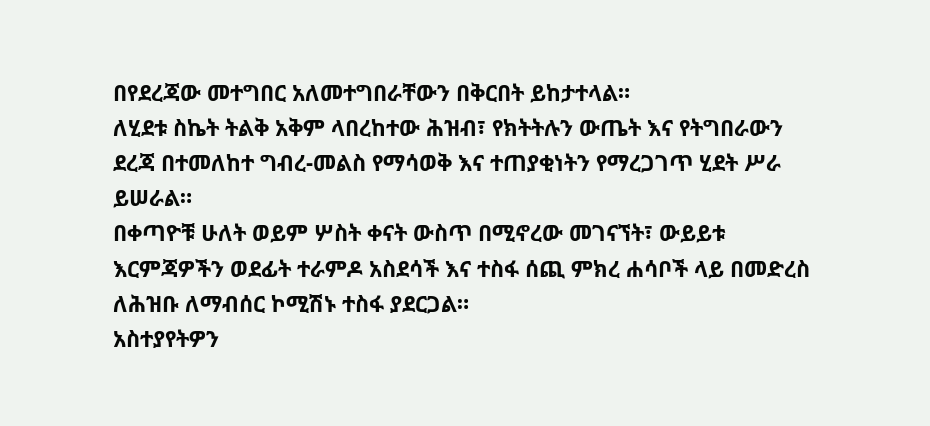በየደረጃው መተግበር አለመተግበራቸውን በቅርበት ይከታተላል።
ለሂደቱ ስኬት ትልቅ አቅም ላበረከተው ሕዝብ፣ የክትትሉን ውጤት እና የትግበራውን ደረጃ በተመለከተ ግብረ-መልስ የማሳወቅ እና ተጠያቂነትን የማረጋገጥ ሂደት ሥራ ይሠራል።
በቀጣዮቹ ሁለት ወይም ሦስት ቀናት ውስጥ በሚኖረው መገናኘት፣ ውይይቱ እርምጃዎችን ወደፊት ተራምዶ አስደሳች እና ተስፋ ሰጪ ምክረ ሐሳቦች ላይ በመድረስ ለሕዝቡ ለማብሰር ኮሚሽኑ ተስፋ ያደርጋል።
አስተያየትዎን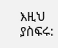እዚህ ያስፍሩ: